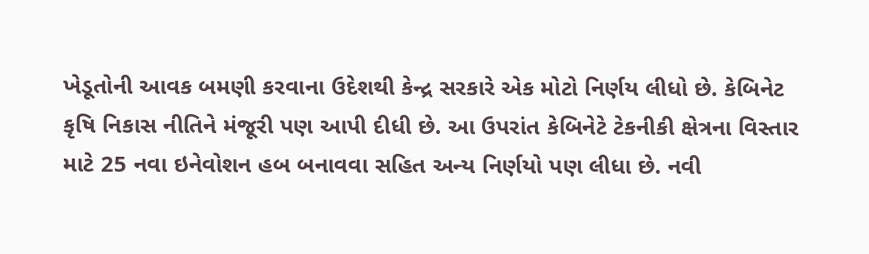ખેડૂતોની આવક બમણી કરવાના ઉદેશથી કેન્દ્ર સરકારે એક મોટો નિર્ણય લીધો છે. કેબિનેટ કૃષિ નિકાસ નીતિને મંજૂરી પણ આપી દીધી છે. આ ઉપરાંત કેબિનેટે ટેકનીકી ક્ષેત્રના વિસ્તાર માટે 25 નવા ઇનેવોશન હબ બનાવવા સહિત અન્ય નિર્ણયો પણ લીધા છે. નવી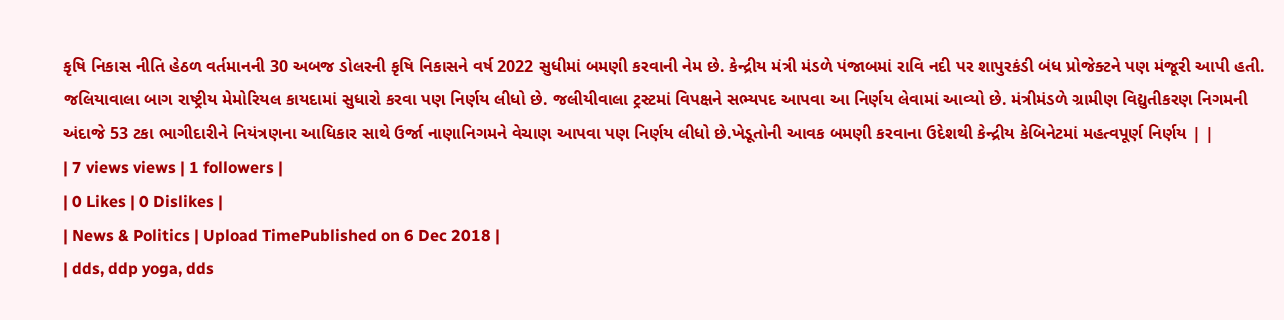કૃષિ નિકાસ નીતિ હેઠળ વર્તમાનની 30 અબજ ડોલરની કૃષિ નિકાસને વર્ષ 2022 સુધીમાં બમણી કરવાની નેમ છે. કેન્દ્રીય મંત્રી મંડળે પંજાબમાં રાવિ નદી પર શાપુરકંડી બંધ પ્રોજેક્ટને પણ મંજૂરી આપી હતી. જલિયાવાલા બાગ રાષ્ટ્રીય મેમોરિયલ કાયદામાં સુધારો કરવા પણ નિર્ણય લીધો છે. જલીયીવાલા ટ્રસ્ટમાં વિપક્ષને સભ્યપદ આપવા આ નિર્ણય લેવામાં આવ્યો છે. મંત્રીમંડળે ગ્રામીણ વિદ્યુતીકરણ નિગમની અંદાજે 53 ટકા ભાગીદારીને નિયંત્રણના આધિકાર સાથે ઉર્જા નાણાનિગમને વેચાણ આપવા પણ નિર્ણય લીધો છે.ખેડૂતોની આવક બમણી કરવાના ઉદેશથી કેન્દ્રીય કેબિનેટમાં મહત્વપૂર્ણ નિર્ણય | |
| 7 views views | 1 followers |
| 0 Likes | 0 Dislikes |
| News & Politics | Upload TimePublished on 6 Dec 2018 |
| dds, ddp yoga, dds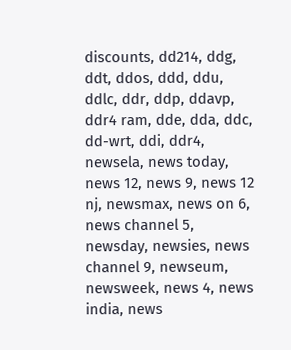discounts, dd214, ddg, ddt, ddos, ddd, ddu, ddlc, ddr, ddp, ddavp, ddr4 ram, dde, dda, ddc, dd-wrt, ddi, ddr4, newsela, news today, news 12, news 9, news 12 nj, newsmax, news on 6, news channel 5, newsday, newsies, news channel 9, newseum, newsweek, news 4, news india, news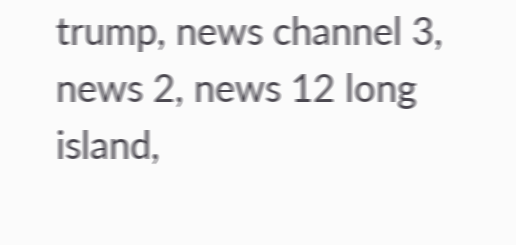trump, news channel 3, news 2, news 12 long island,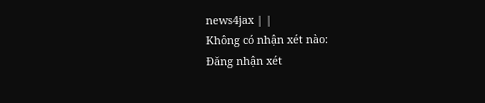news4jax | |
Không có nhận xét nào:
Đăng nhận xét